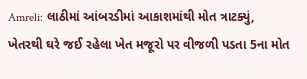Amreli: લાઠીમાં આંબરડીમાં આકાશમાંથી મોત ત્રાટક્યું, ખેતરથી ઘરે જઈ રહેલા ખેત મજૂરો પર વીજળી પડતા 5ના મોત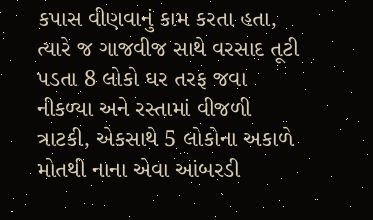કપાસ વીણવાનું કામ કરતા હતા, ત્યારે જ ગાજવીજ સાથે વરસાદ તૂટી પડતા 8 લોકો ઘર તરફ જવા નીકળ્યા અને રસ્તામાં વીજળી ત્રાટકી, એકસાથે 5 લોકોના અકાળે મોતથી નાના એવા આંબરડી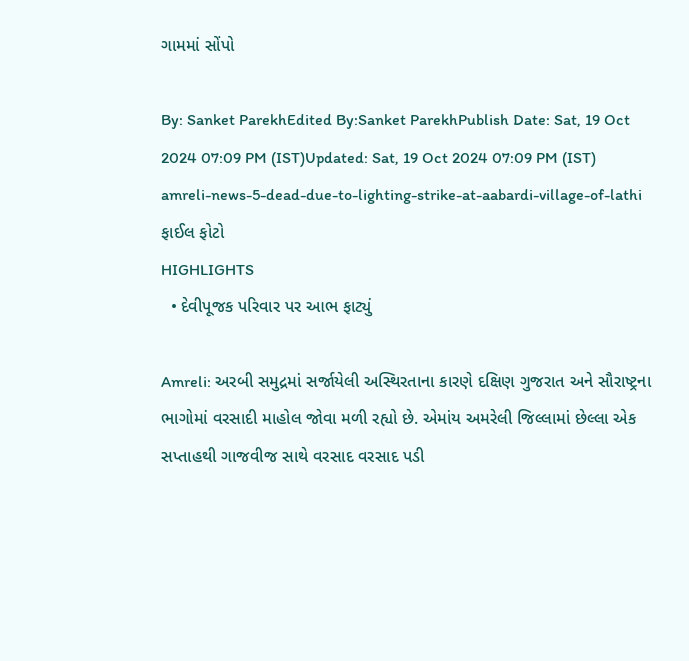ગામમાં સોંપો

By: Sanket ParekhEdited By:Sanket ParekhPublish Date: Sat, 19 Oct 2024 07:09 PM (IST)Updated: Sat, 19 Oct 2024 07:09 PM (IST)
amreli-news-5-dead-due-to-lighting-strike-at-aabardi-village-of-lathi
ફાઈલ ફોટો
HIGHLIGHTS
  • દેવીપૂજક પરિવાર પર આભ ફાટ્યું

Amreli: અરબી સમુદ્રમાં સર્જાયેલી અસ્થિરતાના કારણે દક્ષિણ ગુજરાત અને સૌરાષ્ટ્રના ભાગોમાં વરસાદી માહોલ જોવા મળી રહ્યો છે. એમાંય અમરેલી જિલ્લામાં છેલ્લા એક સપ્તાહથી ગાજવીજ સાથે વરસાદ વરસાદ પડી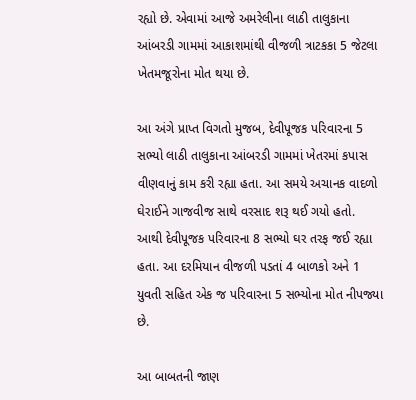રહ્યો છે. એવામાં આજે અમરેલીના લાઠી તાલુકાના આંબરડી ગામમાં આકાશમાંથી વીજળી ત્રાટકકા 5 જેટલા ખેતમજૂરોના મોત થયા છે.

આ અંગે પ્રાપ્ત વિગતો મુજબ, દેવીપૂજક પરિવારના 5 સભ્યો લાઠી તાલુકાના આંબરડી ગામમાં ખેતરમાં કપાસ વીણવાનું કામ કરી રહ્યા હતા. આ સમયે અચાનક વાદળો ઘેરાઈને ગાજવીજ સાથે વરસાદ શરૂ થઈ ગયો હતો. આથી દેવીપૂજક પરિવારના 8 સભ્યો ઘર તરફ જઈ રહ્યા હતા. આ દરમિયાન વીજળી પડતાં 4 બાળકો અને 1 યુવતી સહિત એક જ પરિવારના 5 સભ્યોના મોત નીપજ્યા છે.

આ બાબતની જાણ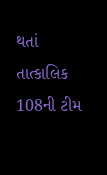થતાં તાત્કાલિક 108ની ટીમ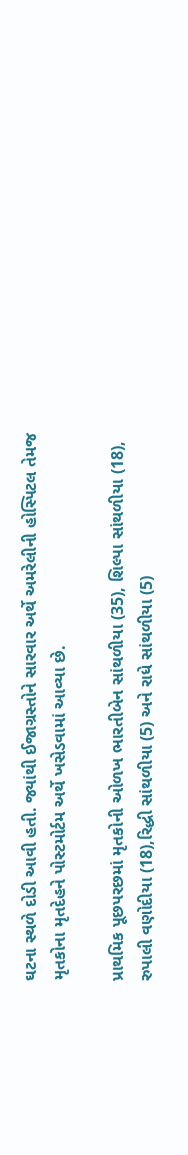ઘટના સ્થળે દોડી આવી હતી. જ્યાંથી ઈજાગ્રસ્તોને સારવાર અર્થે અમરેલીની હોસ્પિટલ તેમજ મૃતકોના મૃતદેહને પોસ્ટમોર્ટમ અર્થે ખસેડવામાં આવ્યા છે.

પ્રાથમિક પૂછપરછમાં મૃતકોની ઓળખ ભારતીબેન સાંથળીયા (35), શિલ્પા સાંથળીયા (18), રુપાલી વણોદીયા (18),રિદ્ધી સાંથળીયા (5) અને રાધે સાંથળીયા (5)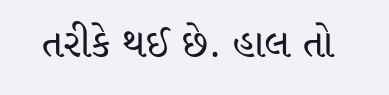તરીકે થઈ છે. હાલ તો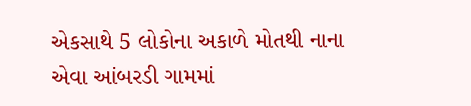એકસાથે 5 લોકોના અકાળે મોતથી નાના એવા આંબરડી ગામમાં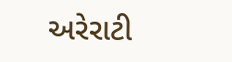અરેરાટી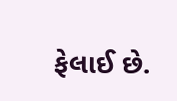ફેલાઈ છે.